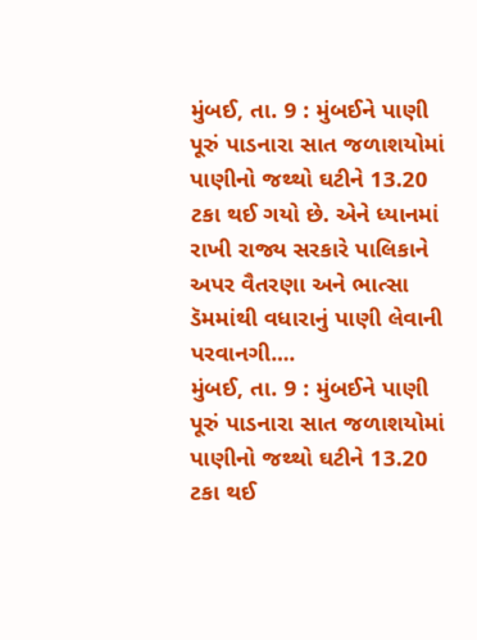મુંબઈ, તા. 9 : મુંબઈને પાણી પૂરું પાડનારા સાત જળાશયોમાં પાણીનો જથ્થો ઘટીને 13.20 ટકા થઈ ગયો છે. એને ધ્યાનમાં રાખી રાજ્ય સરકારે પાલિકાને અપર વૈતરણા અને ભાત્સા ડૅમમાંથી વધારાનું પાણી લેવાની પરવાનગી....
મુંબઈ, તા. 9 : મુંબઈને પાણી પૂરું પાડનારા સાત જળાશયોમાં પાણીનો જથ્થો ઘટીને 13.20 ટકા થઈ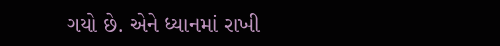ગયો છે. એને ધ્યાનમાં રાખી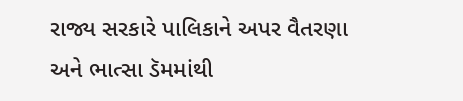રાજ્ય સરકારે પાલિકાને અપર વૈતરણા અને ભાત્સા ડૅમમાંથી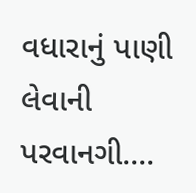વધારાનું પાણી લેવાની પરવાનગી....